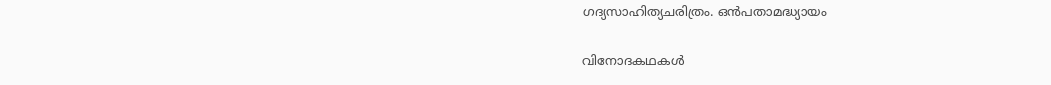ഗദ്യസാഹിത്യചരിത്രം. ഒൻപതാമദ്ധ്യായം

വിനോദകഥകൾ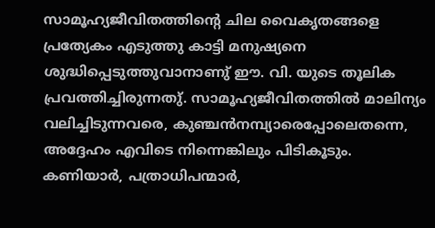സാമൂഹ്യജീവിതത്തിൻ്റെ ചില വൈകൃതങ്ങളെ പ്രത്യേകം എടുത്തു കാട്ടി മനുഷ്യനെ ശുദ്ധിപ്പെടുത്തുവാനാണു് ഈ. വി. യുടെ തൂലിക പ്രവത്തിച്ചിരുന്നതു്. സാമൂഹ്യജീവിതത്തിൽ മാലിന്യം വലിച്ചിടുന്നവരെ, കുഞ്ചൻനമ്പ്യാരെപ്പോലെതന്നെ, അദ്ദേഹം എവിടെ നിന്നെങ്കിലും പിടികൂടും. കണിയാർ, പത്രാധിപന്മാർ,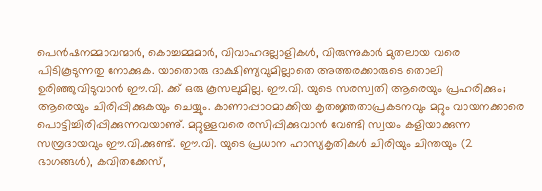പെൻഷനമ്മാവന്മാർ, കൊച്ചമ്മമാർ, വിവാഹദല്ലാളികൾ, വിരുന്നുകാർ മുതലായ വരെ പിടികൂടുന്നതു നോക്കുക. യാതൊരു ദാക്ഷിണ്യവുമില്ലാതെ അത്തരക്കാരുടെ തൊലി ഉരിഞ്ഞുവിടുവാൻ ഈ.വി. ക്ക് ഒരു കൂസലുമില്ല. ഈ.വി. യുടെ സരസ്വതി ആരെയും പ്രഹരിക്കും; ആരെയും ചിരിപ്പിക്കുകയും ചെയ്യും. കാണാപ്പാഠമാക്കിയ കൃതജ്ഞതാപ്രകടനവും മറ്റും വായനക്കാരെ പൊട്ടിച്ചിരിപ്പിക്കുന്നവയാണു്. മറ്റുള്ളവരെ രസിപ്പിക്കുവാൻ വേണ്ടി സ്വയം കളിയാക്കുന്ന സമ്പ്രദായവും ഈ.വി.ക്കുണ്ട്. ഈ.വി. യുടെ പ്രധാന ഹാസ്യകൃതികൾ ചിരിയും ചിന്തയും (2 ഭാഗങ്ങൾ), കവിതക്കേസ്,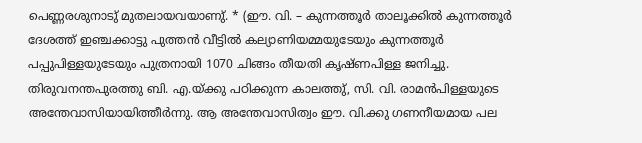പെണ്ണരശുനാടു് മുതലായവയാണു്. * (ഈ. വി. – കുന്നത്തൂർ താലൂക്കിൽ കുന്നത്തൂർ ദേശത്ത് ഇഞ്ചക്കാട്ടു പുത്തൻ വീട്ടിൽ കല്യാണിയമ്മയുടേയും കുന്നത്തൂർ പപ്പുപിള്ളയുടേയും പുത്രനായി 1070 ചിങ്ങം തീയതി കൃഷ്ണപിള്ള ജനിച്ചു. തിരുവനന്തപുരത്തു ബി. എ.യ്ക്കു പഠിക്കുന്ന കാലത്തു്, സി. വി. രാമൻപിള്ളയുടെ അന്തേവാസിയായിത്തീർന്നു. ആ അന്തേവാസിത്വം ഈ. വി.ക്കു ഗണനീയമായ പല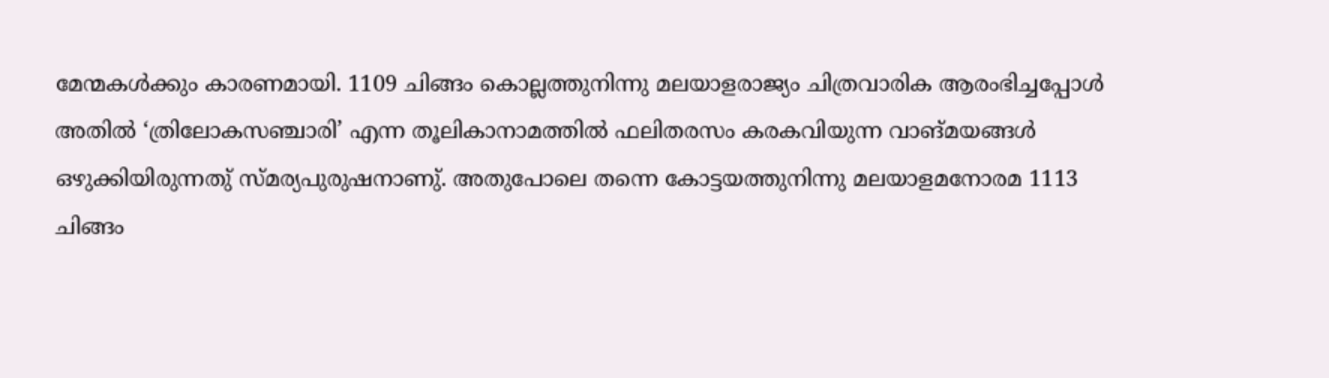മേന്മകൾക്കും കാരണമായി. 1109 ചിങ്ങം കൊല്ലത്തുനിന്നു മലയാളരാജ്യം ചിത്രവാരിക ആരംഭിച്ചപ്പോൾ അതിൽ ‘ത്രിലോകസഞ്ചാരി’ എന്ന തൂലികാനാമത്തിൽ ഫലിതരസം കരകവിയുന്ന വാങ്‌മയങ്ങൾ ഒഴുക്കിയിരുന്നതു് സ്മര്യപുരുഷനാണു്. അതുപോലെ തന്നെ കോട്ടയത്തുനിന്നു മലയാളമനോരമ 1113 ചിങ്ങം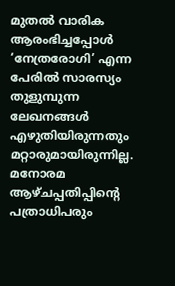മുതൽ വാരിക ആരംഭിച്ചപ്പോൾ ‘നേത്രരോഗി’ എന്ന പേരിൽ സാരസ്യം തുളുമ്പുന്ന ലേഖനങ്ങൾ എഴുതിയിരുന്നതും മറ്റാരുമായിരുന്നില്ല. മനോരമ ആഴ്ചപ്പതിപ്പിൻ്റെ പത്രാധിപരും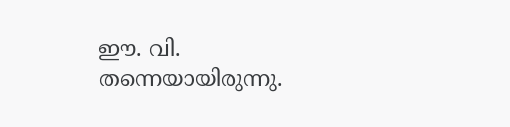ഈ. വി. തന്നെയായിരുന്നു.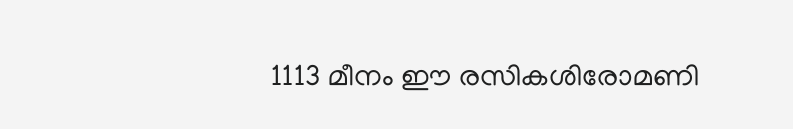1113 മീനം ഈ രസികശിരോമണി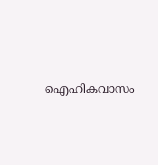ഐഹികവാസം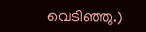വെടിഞ്ഞു.)